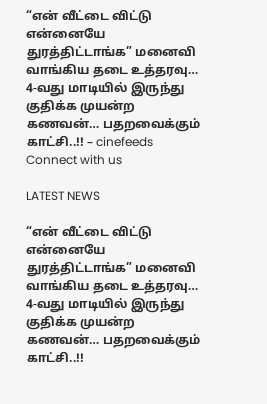“என் வீட்டை விட்டு என்னையே துரத்திட்டாங்க” மனைவி வாங்கிய தடை உத்தரவு… 4-வது மாடியில் இருந்து குதிக்க முயன்ற கணவன்… பதறவைக்கும் காட்சி..!! – cinefeeds
Connect with us

LATEST NEWS

“என் வீட்டை விட்டு என்னையே துரத்திட்டாங்க” மனைவி வாங்கிய தடை உத்தரவு… 4-வது மாடியில் இருந்து குதிக்க முயன்ற கணவன்… பதறவைக்கும் காட்சி..!!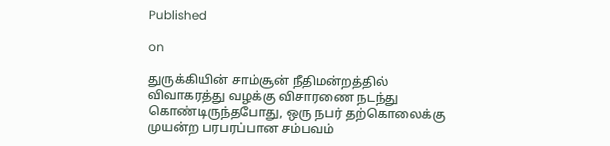Published

on

துருக்கியின் சாம்சூன் நீதிமன்றத்தில் விவாகரத்து வழக்கு விசாரணை நடந்து கொண்டிருந்தபோது, ஒரு நபர் தற்கொலைக்கு முயன்ற பரபரப்பான சம்பவம்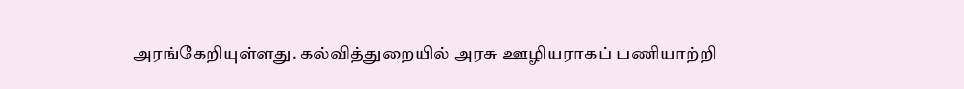அரங்கேறியுள்ளது. கல்வித்துறையில் அரசு ஊழியராகப் பணியாற்றி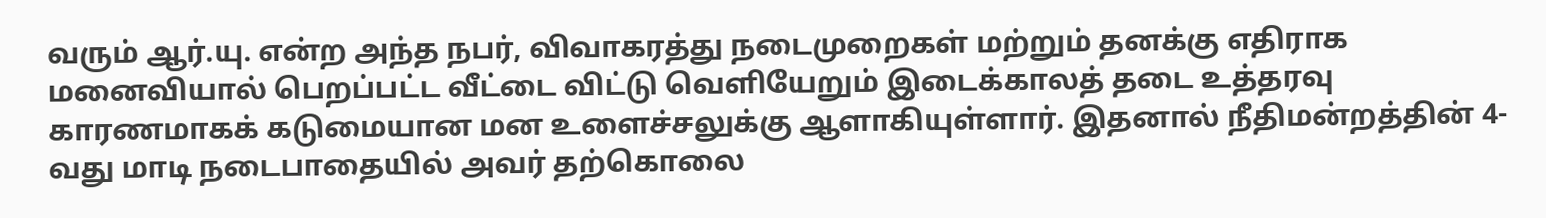வரும் ஆர்.யு. என்ற அந்த நபர், விவாகரத்து நடைமுறைகள் மற்றும் தனக்கு எதிராக மனைவியால் பெறப்பட்ட வீட்டை விட்டு வெளியேறும் இடைக்காலத் தடை உத்தரவு காரணமாகக் கடுமையான மன உளைச்சலுக்கு ஆளாகியுள்ளார். இதனால் நீதிமன்றத்தின் 4-வது மாடி நடைபாதையில் அவர் தற்கொலை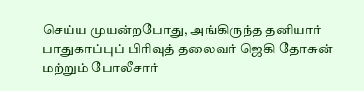செய்ய முயன்றபோது, அங்கிருந்த தனியார் பாதுகாப்புப் பிரிவுத் தலைவர் ஜெகி தோசுன் மற்றும் போலீசார்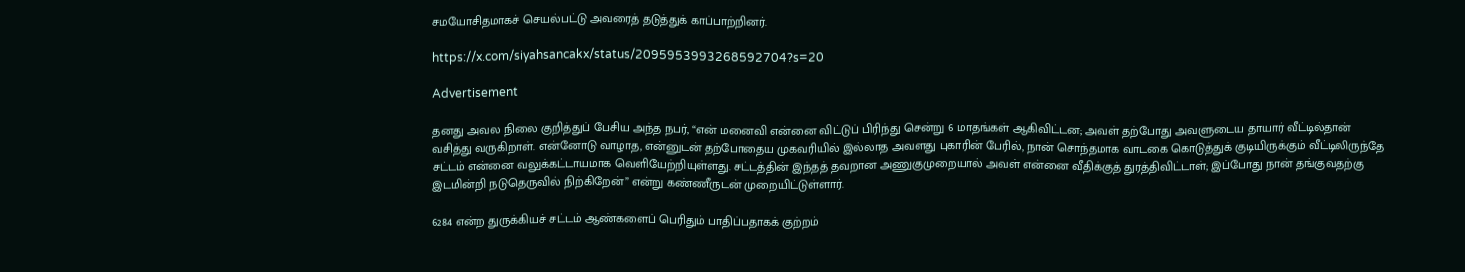சமயோசிதமாகச் செயல்பட்டு அவரைத் தடுத்துக் காப்பாற்றினர்.

https://x.com/siyahsancakx/status/2095953993268592704?s=20

Advertisement

தனது அவல நிலை குறித்துப் பேசிய அந்த நபர், “என் மனைவி என்னை விட்டுப் பிரிந்து சென்று 6 மாதங்கள் ஆகிவிட்டன; அவள் தற்போது அவளுடைய தாயார் வீட்டில்தான் வசித்து வருகிறாள். என்னோடு வாழாத, என்னுடன் தற்போதைய முகவரியில் இல்லாத அவளது புகாரின் பேரில், நான் சொந்தமாக வாடகை கொடுத்துக் குடியிருக்கும் வீட்டிலிருந்தே சட்டம் என்னை வலுக்கட்டாயமாக வெளியேற்றியுள்ளது. சட்டத்தின் இந்தத் தவறான அணுகுமுறையால் அவள் என்னை வீதிக்குத் துரத்திவிட்டாள்; இப்போது நான் தங்குவதற்கு இடமின்றி நடுதெருவில் நிற்கிறேன்” என்று கண்ணீருடன் முறையிட்டுள்ளார்.

6284 என்ற துருக்கியச் சட்டம் ஆண்களைப் பெரிதும் பாதிப்பதாகக் குற்றம்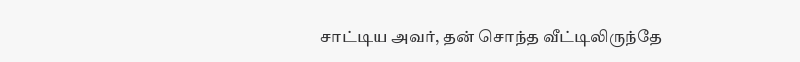சாட்டிய அவர், தன் சொந்த வீட்டிலிருந்தே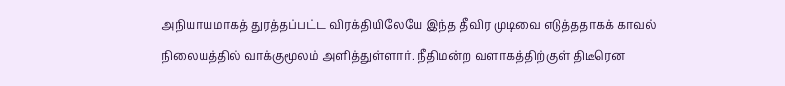அநியாயமாகத் துரத்தப்பட்ட விரக்தியிலேயே இந்த தீவிர முடிவை எடுத்ததாகக் காவல் நிலையத்தில் வாக்குமூலம் அளித்துள்ளார். நீதிமன்ற வளாகத்திற்குள் திடீரென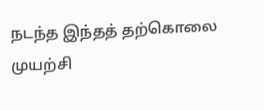நடந்த இந்தத் தற்கொலை முயற்சி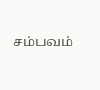சம்பவம்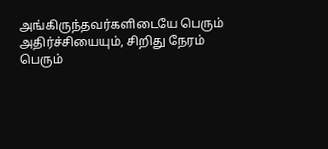அங்கிருந்தவர்களிடையே பெரும் அதிர்ச்சியையும், சிறிது நேரம் பெரும்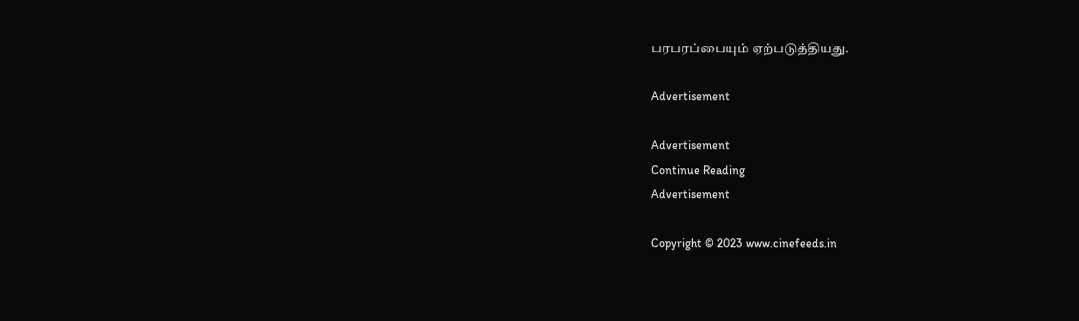பரபரப்பையும் ஏற்படுத்தியது.

Advertisement

Advertisement
Continue Reading
Advertisement

Copyright © 2023 www.cinefeeds.in